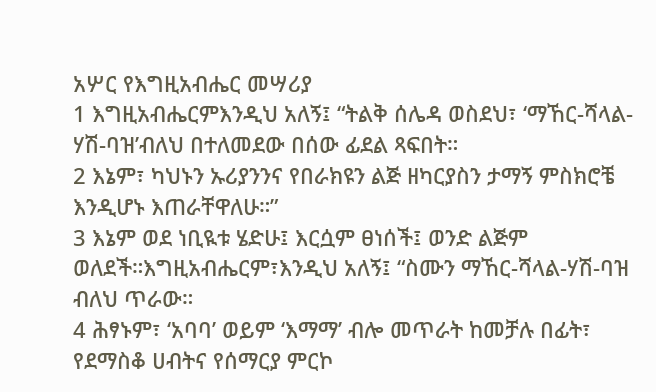አሦር የእግዚአብሔር መሣሪያ
1 እግዚአብሔርምእንዲህ አለኝ፤ “ትልቅ ሰሌዳ ወስደህ፣ ‘ማኸር-ሻላል-ሃሽ-ባዝ’ብለህ በተለመደው በሰው ፊደል ጻፍበት።
2 እኔም፣ ካህኑን ኡሪያንንና የበራክዩን ልጅ ዘካርያስን ታማኝ ምስክሮቼ እንዲሆኑ እጠራቸዋለሁ።”
3 እኔም ወደ ነቢዪቱ ሄድሁ፤ እርሷም ፀነሰች፤ ወንድ ልጅም ወለደች።እግዚአብሔርም፣እንዲህ አለኝ፤ “ስሙን ማኸር-ሻላል-ሃሽ-ባዝ ብለህ ጥራው።
4 ሕፃኑም፣ ‘አባባ’ ወይም ‘እማማ’ ብሎ መጥራት ከመቻሉ በፊት፣ የደማስቆ ሀብትና የሰማርያ ምርኮ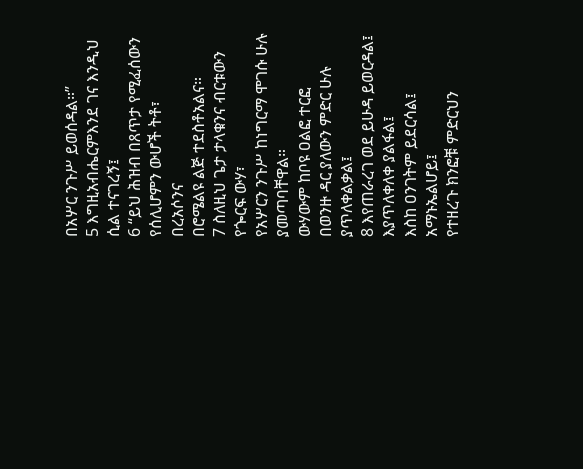በአሦር ንጉሥ ይወሰዳል።”
5 እግዚአብሔርምእንደ ገና እንዲህ ሲል ተናገረኝ፤
6 “ይህ ሕዝብ በጸጥታ የሚፈሰውን
የሰሊሆምን ውሆች ትቶ፣
በረአሶንና
በሮሜልዩ ልጅ ተደስቶአልና።
7 ስለዚህ ጌታ ታላቁንና ብርቱውን
የጐርፍ ውሃ፣
የአሦርን ንጉሥ ከነግርማ ሞገሱ ሁሉ ያመጣባቸዋል።
ውሃውም ከቦዩ ዐልፎ ተርፎ
በወንዙ ዳር ያለውን ምድር ሁሉ ያጥለቀልቃል፤
8 እየጠራረገ ወደ ይሁዳ ይወርዳል፤
እያጥለቀለቀ ያልፋል፤
እስከ ዐንገትም ይደርሳል፤
አማኑኤልሆይ፤
የተዘረጉ ክንፎቹ ምድርህን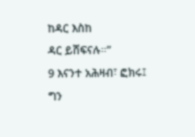ከዳር እስከ
ዳር ይሸፍናሉ።”
9 እናንተ አሕዛብ፣ ፎክሩ፤
ግን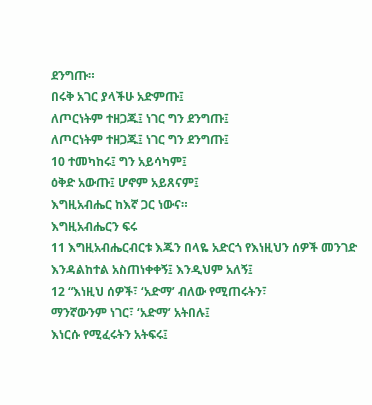ደንግጡ።
በሩቅ አገር ያላችሁ አድምጡ፤
ለጦርነትም ተዘጋጁ፤ ነገር ግን ደንግጡ፤
ለጦርነትም ተዘጋጁ፤ ነገር ግን ደንግጡ፤
10 ተመካከሩ፤ ግን አይሳካም፤
ዕቅድ አውጡ፤ ሆኖም አይጸናም፤
እግዚአብሔር ከእኛ ጋር ነውና።
እግዚአብሔርን ፍሩ
11 እግዚአብሔርብርቱ እጁን በላዬ አድርጎ የእነዚህን ሰዎች መንገድ እንዳልከተል አስጠነቀቀኝ፤ እንዲህም አለኝ፤
12 “እነዚህ ሰዎች፣ ‘አድማ’ ብለው የሚጠሩትን፣
ማንኛውንም ነገር፣ ‘አድማ’ አትበሉ፤
እነርሱ የሚፈሩትን አትፍሩ፤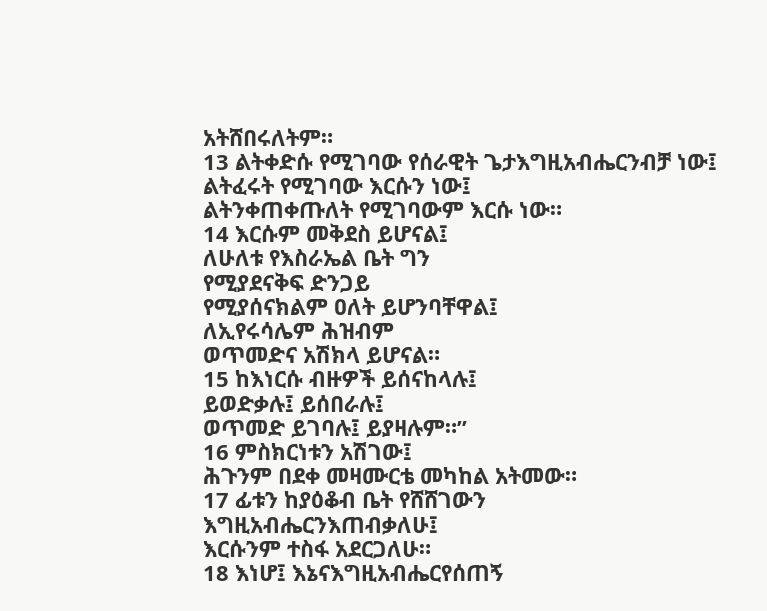አትሸበሩለትም።
13 ልትቀድሱ የሚገባው የሰራዊት ጌታእግዚአብሔርንብቻ ነው፤
ልትፈሩት የሚገባው እርሱን ነው፤
ልትንቀጠቀጡለት የሚገባውም እርሱ ነው።
14 እርሱም መቅደስ ይሆናል፤
ለሁለቱ የእስራኤል ቤት ግን
የሚያደናቅፍ ድንጋይ
የሚያሰናክልም ዐለት ይሆንባቸዋል፤
ለኢየሩሳሌም ሕዝብም
ወጥመድና አሽክላ ይሆናል።
15 ከእነርሱ ብዙዎች ይሰናከላሉ፤
ይወድቃሉ፤ ይሰበራሉ፤
ወጥመድ ይገባሉ፤ ይያዛሉም።”
16 ምስክርነቱን አሽገው፤
ሕጉንም በደቀ መዛሙርቴ መካከል አትመው።
17 ፊቱን ከያዕቆብ ቤት የሸሸገውን
እግዚአብሔርንእጠብቃለሁ፤
እርሱንም ተስፋ አደርጋለሁ።
18 እነሆ፤ እኔናእግዚአብሔርየሰጠኝ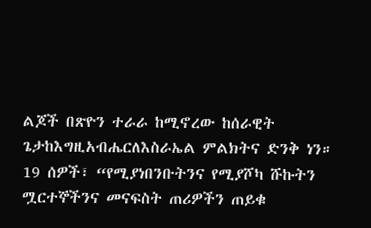ልጆች በጽዮን ተራራ ከሚኖረው ከሰራዊት ጌታከእግዚአብሔርለእስራኤል ምልክትና ድንቅ ነን።
19 ሰዎች፣ “የሚያነበንቡትንና የሚያሾካ ሹኩትን ሟርተኞችንና መናፍስት ጠሪዎችን ጠይቁ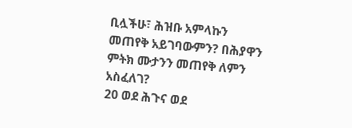ቢሏችሁ፣ ሕዝቡ አምላኩን መጠየቅ አይገባውምን? በሕያዋን ምትክ ሙታንን መጠየቅ ለምን አስፈለገ?
20 ወደ ሕጉና ወደ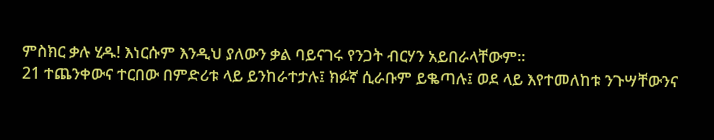ምስክር ቃሉ ሂዱ! እነርሱም እንዲህ ያለውን ቃል ባይናገሩ የንጋት ብርሃን አይበራላቸውም።
21 ተጨንቀውና ተርበው በምድሪቱ ላይ ይንከራተታሉ፤ ክፉኛ ሲራቡም ይቈጣሉ፤ ወደ ላይ እየተመለከቱ ንጉሣቸውንና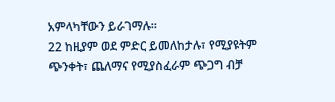አምላካቸውን ይራገማሉ።
22 ከዚያም ወደ ምድር ይመለከታሉ፣ የሚያዩትም ጭንቀት፣ ጨለማና የሚያስፈራም ጭጋግ ብቻ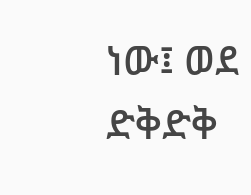ነው፤ ወደ ድቅድቅ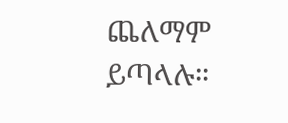ጨለማም ይጣላሉ።